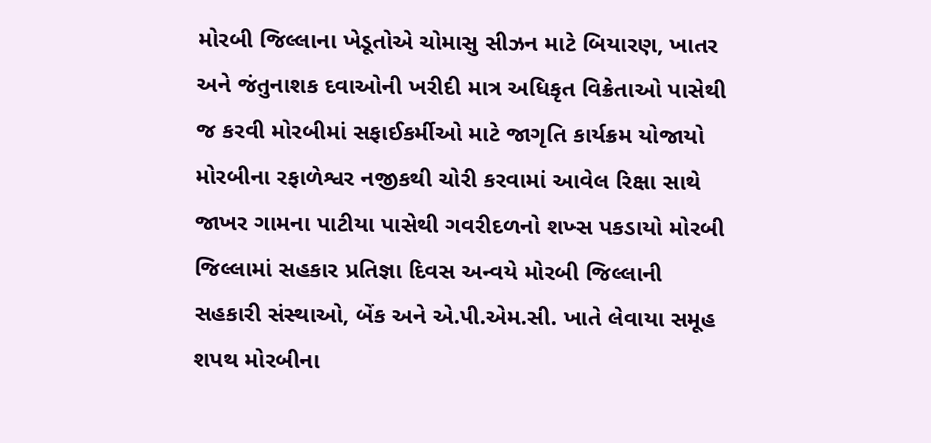મોરબી જિલ્લાના ખેડૂતોએ ચોમાસુ સીઝન માટે બિયારણ, ખાતર અને જંતુનાશક દવાઓની ખરીદી માત્ર અધિકૃત વિક્રેતાઓ પાસેથી જ કરવી મોરબીમાં સફાઈકર્મીઓ માટે જાગૃતિ કાર્યક્રમ યોજાયો મોરબીના રફાળેશ્વર નજીકથી ચોરી કરવામાં આવેલ રિક્ષા સાથે જાખર ગામના પાટીયા પાસેથી ગવરીદળનો શખ્સ પકડાયો મોરબી જિલ્લામાં સહકાર પ્રતિજ્ઞા દિવસ અન્વયે મોરબી જિલ્લાની સહકારી સંસ્થાઓ, બેંક અને એ.પી.એમ.સી. ખાતે લેવાયા સમૂહ શપથ મોરબીના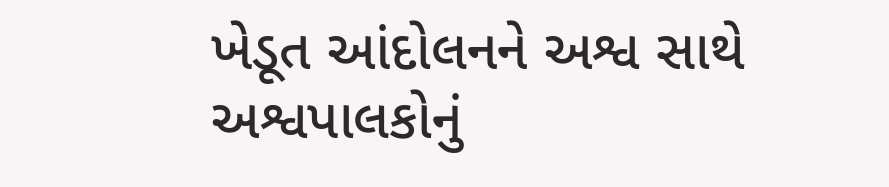ખેડૂત આંદોલનને અશ્વ સાથે અશ્વપાલકોનું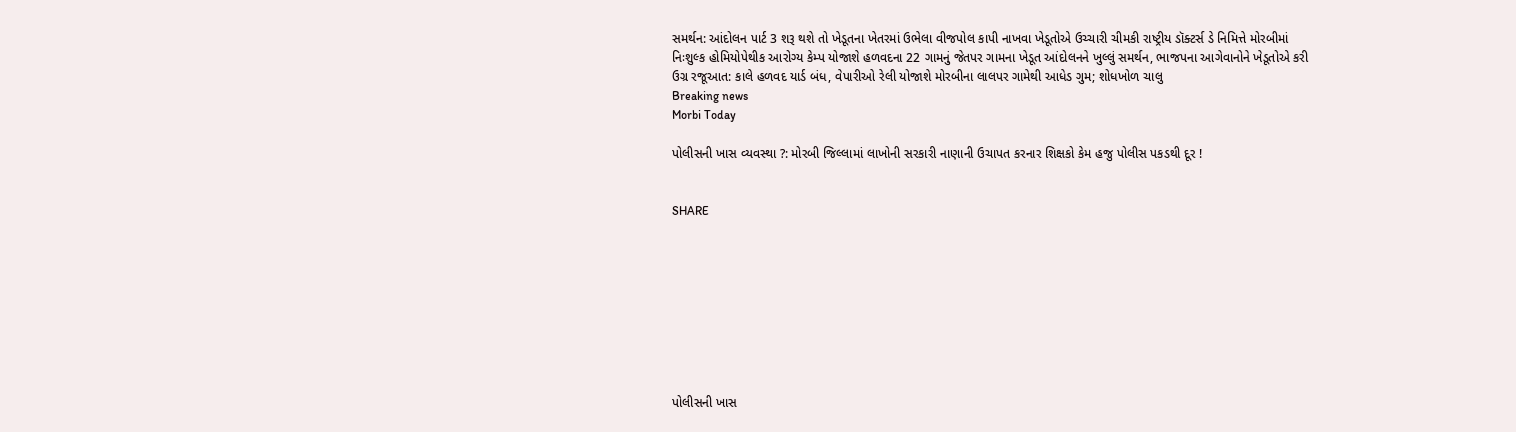સમર્થન: આંદોલન પાર્ટ 3 શરૂ થશે તો ખેડૂતના ખેતરમાં ઉભેલા વીજપોલ કાપી નાખવા ખેડૂતોએ ઉચ્ચારી ચીમકી રાષ્ટ્રીય ડૉક્ટર્સ ડે નિમિત્તે મોરબીમાં નિઃશુલ્ક હોમિયોપેથીક આરોગ્ય કેમ્પ યોજાશે હળવદના 22 ગામનું જેતપર ગામના ખેડૂત આંદોલનને ખુલ્લું સમર્થન, ભાજપના આગેવાનોને ખેડૂતોએ કરી ઉગ્ર રજૂઆત: કાલે હળવદ યાર્ડ બંધ, વેપારીઓ રેલી યોજાશે મોરબીના લાલપર ગામેથી આધેડ ગુમ; શોધખોળ ચાલુ
Breaking news
Morbi Today

પોલીસની ખાસ વ્યવસ્થા ?: મોરબી જિલ્લામાં લાખોની સરકારી નાણાની ઉચાપત કરનાર શિક્ષકો કેમ હજુ પોલીસ પકડથી દૂર !


SHARE









પોલીસની ખાસ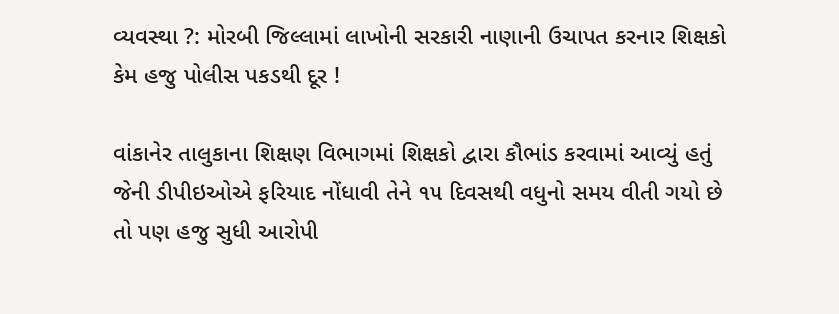વ્યવસ્થા ?: મોરબી જિલ્લામાં લાખોની સરકારી નાણાની ઉચાપત કરનાર શિક્ષકો કેમ હજુ પોલીસ પકડથી દૂર !

વાંકાનેર તાલુકાના શિક્ષણ વિભાગમાં શિક્ષકો દ્વારા કૌભાંડ કરવામાં આવ્યું હતું જેની ડીપીઇઓએ ફરિયાદ નોંધાવી તેને ૧૫ દિવસથી વધુનો સમય વીતી ગયો છે તો પણ હજુ સુધી આરોપી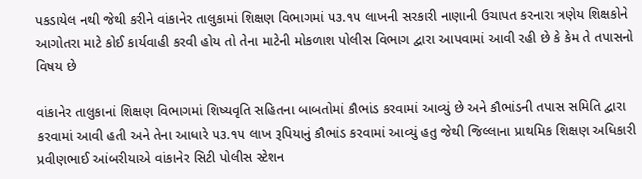પકડાયેલ નથી જેથી કરીને વાંકાનેર તાલુકામાં શિક્ષણ વિભાગમાં ૫૩.૧૫ લાખની સરકારી નાણાની ઉચાપત કરનારા ત્રણેય શિક્ષકોને આગોતરા માટે કોઈ કાર્યવાહી કરવી હોય તો તેના માટેની મોકળાશ પોલીસ વિભાગ દ્વારા આપવામાં આવી રહી છે કે કેમ તે તપાસનો વિષય છે

વાંકાનેર તાલુકાનાં શિક્ષણ વિભાગમાં શિષ્યવૃતિ સહિતના બાબતોમાં કૌભાંડ કરવામાં આવ્યું છે અને કૌભાંડની તપાસ સમિતિ દ્વારા કરવામાં આવી હતી અને તેના આધારે ૫૩.૧૫ લાખ રૂપિયાનું કૌભાંડ કરવામાં આવ્યું હતુ જેથી જિલ્લાના પ્રાથમિક શિક્ષણ અધિકારી પ્રવીણભાઈ આંબરીયાએ વાંકાનેર સિટી પોલીસ સ્ટેશન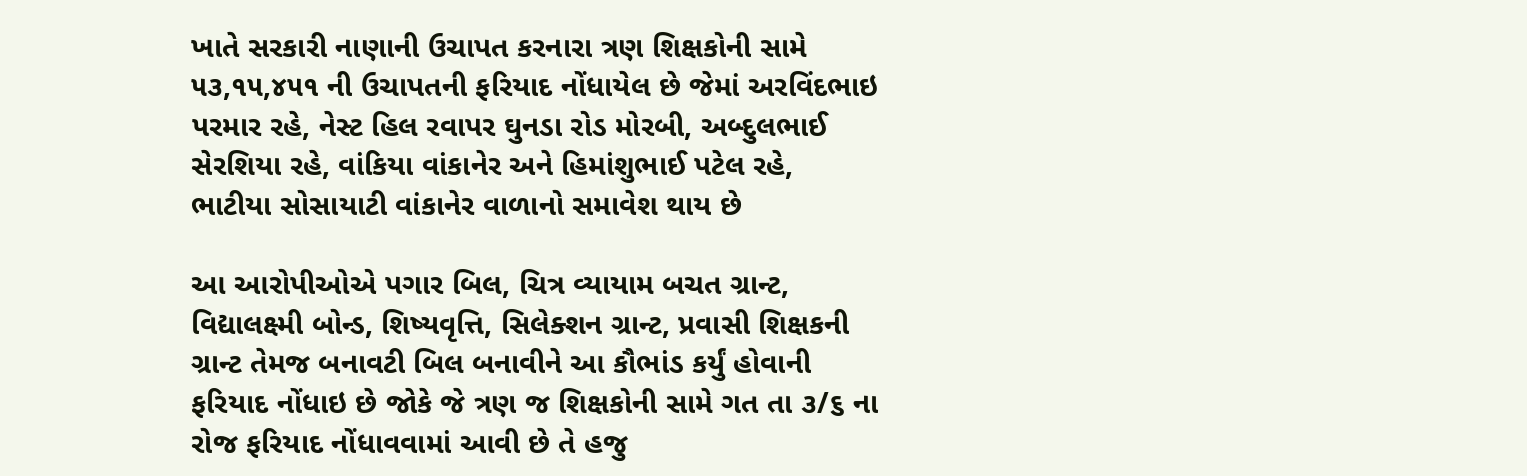ખાતે સરકારી નાણાની ઉચાપત કરનારા ત્રણ શિક્ષકોની સામે ૫૩,૧૫,૪૫૧ ની ઉચાપતની ફરિયાદ નોંધાયેલ છે જેમાં અરવિંદભાઇ પરમાર રહે, નેસ્ટ હિલ રવાપર ઘુનડા રોડ મોરબી, અબ્દુલભાઈ સેરશિયા રહે, વાંકિયા વાંકાનેર અને હિમાંશુભાઈ પટેલ રહે, ભાટીયા સોસાયાટી વાંકાનેર વાળાનો સમાવેશ થાય છે

આ આરોપીઓએ પગાર બિલ, ચિત્ર વ્યાયામ બચત ગ્રાન્ટ, વિદ્યાલક્ષ્મી બોન્ડ, શિષ્યવૃત્તિ, સિલેક્શન ગ્રાન્ટ, પ્રવાસી શિક્ષકની ગ્રાન્ટ તેમજ બનાવટી બિલ બનાવીને આ કૌભાંડ કર્યું હોવાની ફરિયાદ નોંધાઇ છે જોકે જે ત્રણ જ શિક્ષકોની સામે ગત તા ૩/૬ ના રોજ ફરિયાદ નોંધાવવામાં આવી છે તે હજુ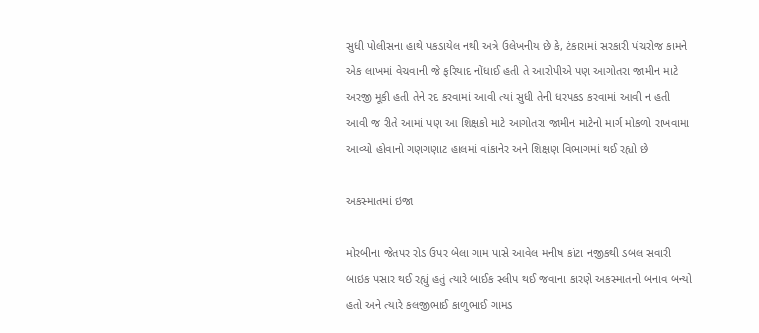સુધી પોલીસના હાથે પકડાયેલ નથી અત્રે ઉલેખનીય છે કે, ટંકારામાં સરકારી પંચરોજ કામને એક લાખમાં વેચવાની જે ફરિયાદ નોંધાઈ હતી તે આરોપીએ પણ આગોતરા જામીન માટે અરજી મૂકી હતી તેને રદ કરવામાં આવી ત્યાં સુધી તેની ધરપકડ કરવામાં આવી ન હતી આવી જ રીતે આમાં પણ આ શિક્ષકો માટે આગોતરા જામીન માટેનો માર્ગ મોકળો રાખવામા આવ્યો હોવાનો ગણગણાટ હાલમાં વાંકાનેર અને શિક્ષણ વિભાગમાં થઈ રહ્યો છે

અકસ્માતમાં ઇજા

મોરબીના જેતપર રોડ ઉપર બેલા ગામ પાસે આવેલ મનીષ કાંટા નજીકથી ડબલ સવારી બાઇક પસાર થઈ રહ્યું હતું ત્યારે બાઈક સ્લીપ થઈ જવાના કારણે અકસ્માતનો બનાવ બન્યો હતો અને ત્યારે કલજીભાઈ કાળુભાઈ ગામડ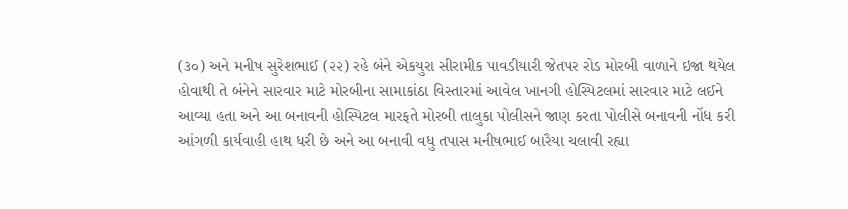(૩૦) અને મનીષ સુરેશભાઈ (૨૨) રહે બંને એકયુરા સીરામીક પાવડીયારી જેતપર રોડ મોરબી વાળાને ઇજા થયેલ હોવાથી તે બંનેને સારવાર માટે મોરબીના સામાકાંઠા વિસ્તારમાં આવેલ ખાનગી હોસ્પિટલમાં સારવાર માટે લઈને આવ્યા હતા અને આ બનાવની હોસ્પિટલ મારફતે મોરબી તાલુકા પોલીસને જાણ કરતા પોલીસે બનાવની નોંધ કરી આંગળી કાર્યવાહી હાથ ધરી છે અને આ બનાવી વધુ તપાસ મનીષભાઈ બારૈયા ચલાવી રહ્યા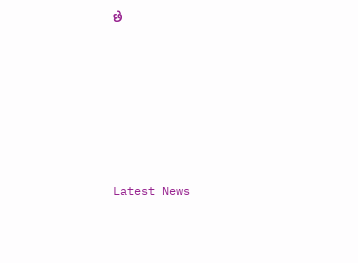છે






Latest News